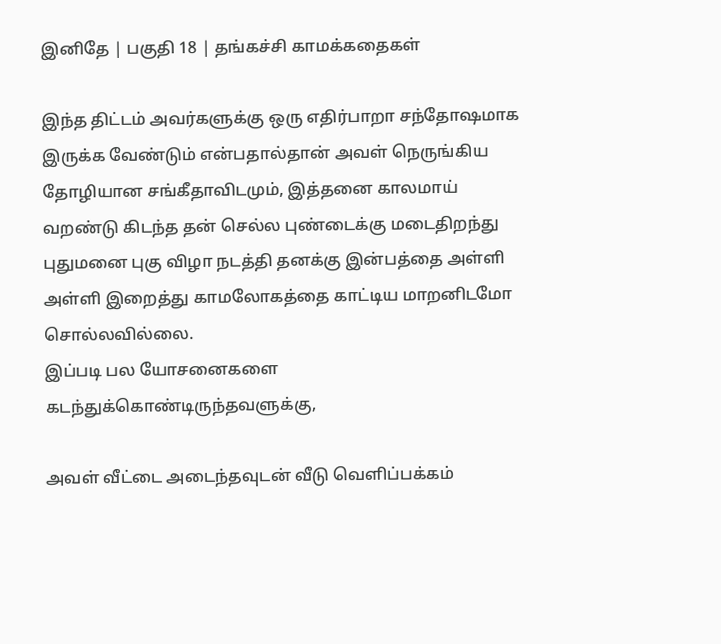இனிதே | பகுதி 18 | தங்கச்சி காமக்கதைகள்

இந்த திட்டம் அவர்களுக்கு ஒரு எதிர்பாறா சந்தோஷமாக இருக்க வேண்டும் என்பதால்தான் அவள் நெருங்கிய தோழியான சங்கீதாவிடமும், இத்தனை காலமாய் வறண்டு கிடந்த தன் செல்ல புண்டைக்கு மடைதிறந்து புதுமனை புகு விழா நடத்தி தனக்கு இன்பத்தை அள்ளி அள்ளி இறைத்து காமலோகத்தை காட்டிய மாறனிடமோ சொல்லவில்லை.
இப்படி பல யோசனைகளை கடந்துக்கொண்டிருந்தவளுக்கு,

அவள் வீட்டை அடைந்தவுடன் வீடு வெளிப்பக்கம்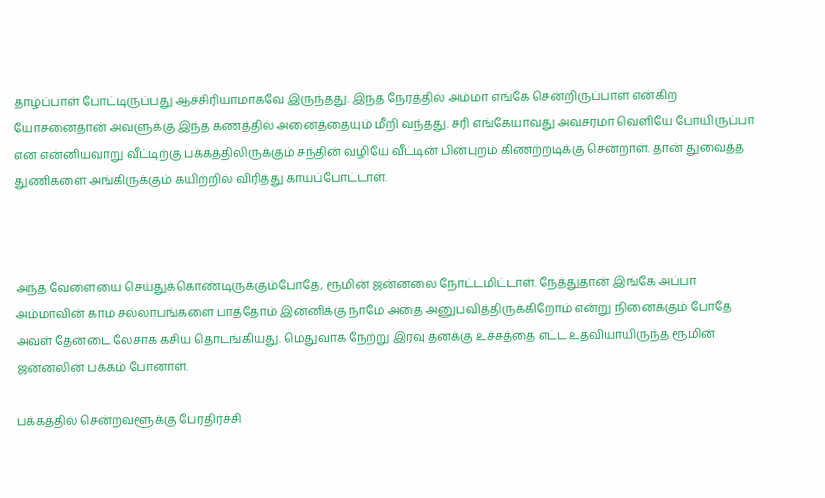தாழ்ப்பாள் போட்டிருப்பது ஆச்சிரியாமாகவே இருந்தது. இந்த நேரத்தில் அம்மா எங்கே சென்றிருப்பாள் என்கிற யோசனைதான் அவளுக்கு இந்த கணத்தில் அனைத்தையும் மீறி வந்தது. சரி எங்கேயாவது அவசரமா வெளியே போயிருப்பா என என்னியவாறு வீட்டிற்கு பக்கத்திலிருக்கும் சந்தின் வழியே வீட்டின் பின்புறம் கிணற்றடிக்கு சென்றாள். தான் துவைத்த துணிகளை அங்கிருக்கும் கயிற்றில் விரித்து காயப்போட்டாள்.



அந்த வேளையை செய்துக்கொண்டிருக்கும்போதே, ரூமின் ஜன்னலை நோட்டமிட்டாள். நேத்துதான் இங்கே அப்பா அம்மாவின் காம சல்லாபங்களை பாத்தோம் இன்னிக்கு நாமே அதை அனுபவித்திருக்கிறோம் என்று நினைக்கும் போதே அவள் தேனடை லேசாக கசிய தொடங்கியது. மெதுவாக நேற்று இரவு தனக்கு உச்சத்தை எட்ட உதவியாயிருந்த ரூமின் ஜன்னலின் பக்கம் போனாள்.

பக்கத்தில் சென்றவளூக்கு பேரதிர்ச்சி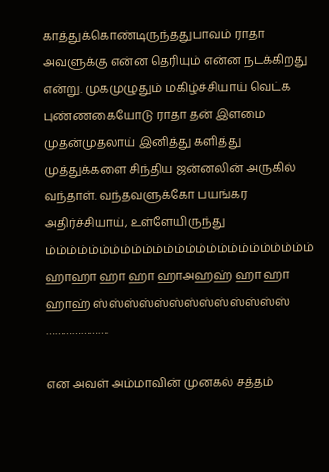காத்துக்கொண்டிருந்ததுபாவம் ராதா அவளுக்கு என்ன தெரியும் என்ன நடக்கிறது என்று. முகமுழுதும் மகிழ்ச்சியாய் வெட்க புண்ணகையோடு ராதா தன் இளமை முதன்முதலாய் இனித்து களித்து முத்துக்களை சிந்திய ஜன்னலின் அருகில் வந்தாள். வந்தவளுக்கோ பயங்கர அதிர்ச்சியாய், உள்ளேயிருந்து
ம்ம்ம்ம்ம்ம்ம்ம்ம்ம்ம்ம்ம்ம்ம்ம்ம்ம்ம்ம்ம்ம்ம்ம்ம் ஹாஹா ஹா ஹா ஹாஅஹஹ் ஹா ஹா ஹாஹ் ஸ்ஸ்ஸ்ஸ்ஸ்ஸ்ஸ்ஸ்ஸ்ஸ்ஸ்ஸ்ஸ் ………………….

என அவள் அம்மாவின் முனகல் சத்தம்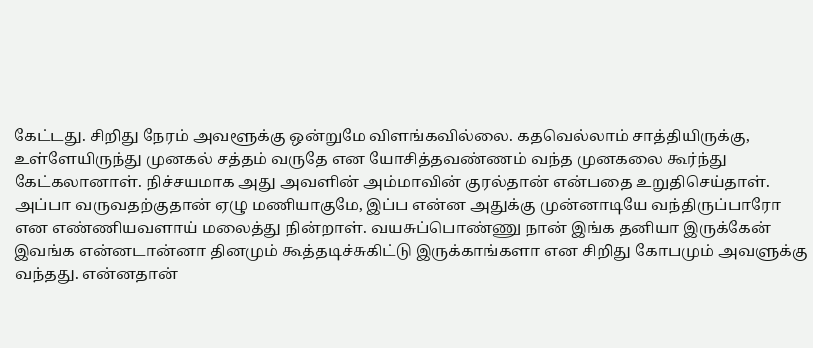கேட்டது. சிறிது நேரம் அவளூக்கு ஒன்றுமே விளங்கவில்லை. கதவெல்லாம் சாத்தியிருக்கு, உள்ளேயிருந்து முனகல் சத்தம் வருதே என யோசித்தவண்ணம் வந்த முனகலை கூர்ந்து கேட்கலானாள். நிச்சயமாக அது அவளின் அம்மாவின் குரல்தான் என்பதை உறுதிசெய்தாள். அப்பா வருவதற்குதான் ஏழு மணியாகுமே, இப்ப என்ன அதுக்கு முன்னாடியே வந்திருப்பாரோ என எண்ணியவளாய் மலைத்து நின்றாள். வயசுப்பொண்ணு நான் இங்க தனியா இருக்கேன் இவங்க என்னடான்னா தினமும் கூத்தடிச்சுகிட்டு இருக்காங்களா என சிறிது கோபமும் அவளுக்கு வந்தது. என்னதான்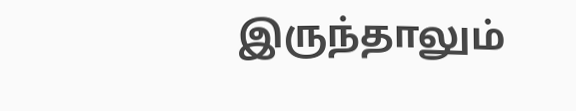இருந்தாலும்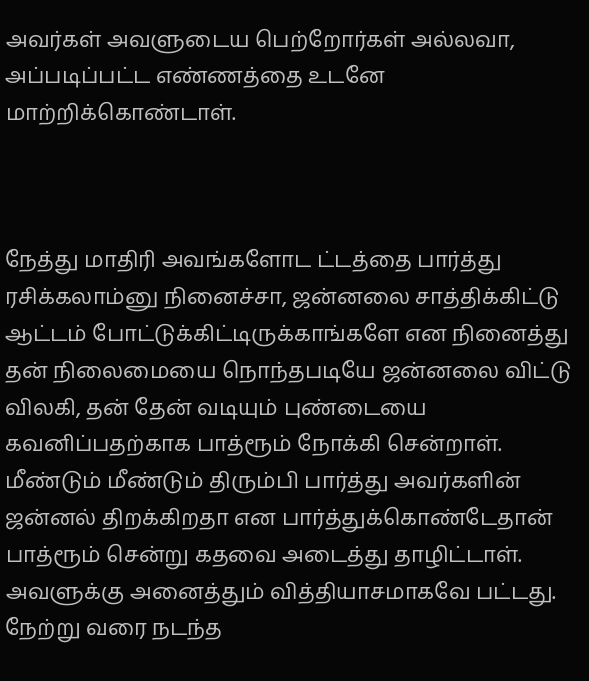அவர்கள் அவளுடைய பெற்றோர்கள் அல்லவா, அப்படிப்பட்ட எண்ணத்தை உடனே மாற்றிக்கொண்டாள்.



நேத்து மாதிரி அவங்களோட ட்டத்தை பார்த்து ரசிக்கலாம்னு நினைச்சா, ஜன்னலை சாத்திக்கிட்டு ஆட்டம் போட்டுக்கிட்டிருக்காங்களே என நினைத்து தன் நிலைமையை நொந்தபடியே ஜன்னலை விட்டு விலகி, தன் தேன் வடியும் புண்டையை கவனிப்பதற்காக பாத்ரூம் நோக்கி சென்றாள். மீண்டும் மீண்டும் திரும்பி பார்த்து அவர்களின் ஜன்னல் திறக்கிறதா என பார்த்துக்கொண்டேதான் பாத்ரூம் சென்று கதவை அடைத்து தாழிட்டாள். அவளுக்கு அனைத்தும் வித்தியாசமாகவே பட்டது. நேற்று வரை நடந்த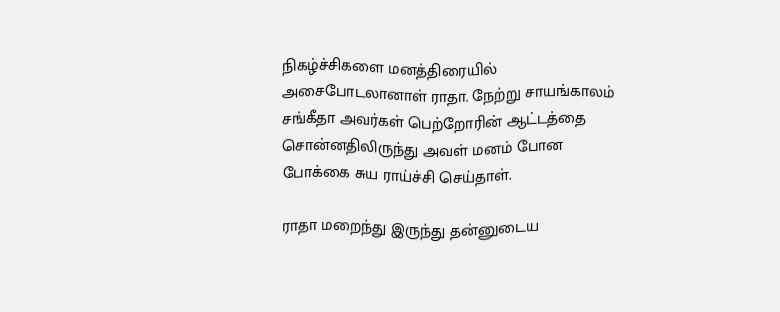நிகழ்ச்சிகளை மனத்திரையில் அசைபோடலானாள் ராதா. நேற்று சாயங்காலம் சங்கீதா அவர்கள் பெற்றோரின் ஆட்டத்தை சொன்னதிலிருந்து அவள் மனம் போன போக்கை சுய ராய்ச்சி செய்தாள்.

ராதா மறைந்து இருந்து தன்னுடைய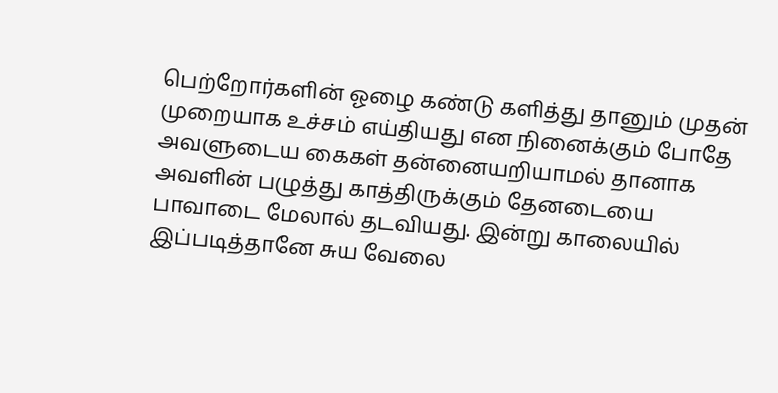பெற்றோர்களின் ஓழை கண்டு களித்து தானும் முதன் முறையாக உச்சம் எய்தியது என நினைக்கும் போதே அவளுடைய கைகள் தன்னையறியாமல் தானாக அவளின் பழுத்து காத்திருக்கும் தேனடையை பாவாடை மேலால் தடவியது. இன்று காலையில் இப்படித்தானே சுய வேலை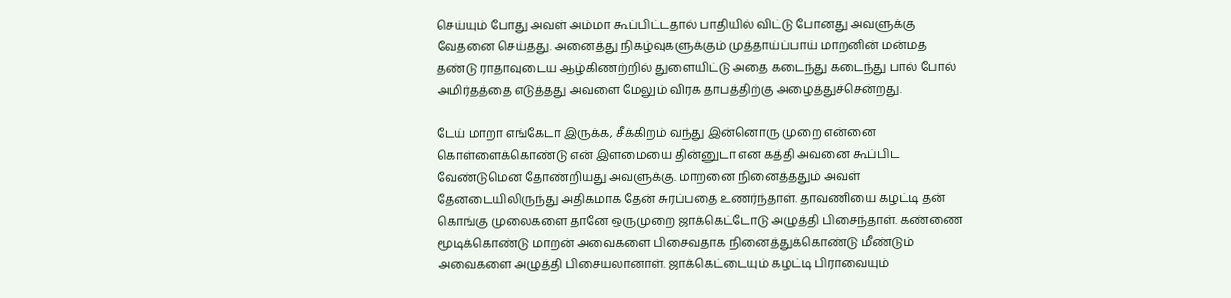செய்யும் போது அவள் அம்மா கூப்பிட்டதால் பாதியில் விட்டு போனது அவளுக்கு வேதனை செய்தது. அனைத்து நிகழ்வுகளுக்கும் முத்தாய்ப்பாய் மாறனின் மன்மத தண்டு ராதாவுடைய ஆழ்கிணற்றில் துளையிட்டு அதை கடைந்து கடைந்து பால் போல் அமிர்தத்தை எடுத்தது அவளை மேலும் விரக தாபத்திற்கு அழைத்துச்சென்றது.

டேய் மாறா எங்கேடா இருக்க, சீக்கிறம் வந்து இன்னொரு முறை என்னை கொள்ளைக்கொண்டு என் இளமையை தின்னுடா என கத்தி அவனை கூப்பிட வேண்டுமென தோண்றியது அவளுக்கு. மாறனை நினைத்ததும் அவள் தேனடையிலிருந்து அதிகமாக தேன் சுரப்பதை உணர்ந்தாள். தாவணியை கழட்டி தன் கொங்கு முலைகளை தானே ஒருமுறை ஜாக்கெட்டோடு அழுத்தி பிசைந்தாள். கண்ணை மூடிக்கொண்டு மாறன் அவைகளை பிசைவதாக நினைத்துக்கொண்டு மீண்டும் அவைகளை அழுத்தி பிசையலானாள். ஜாக்கெட்டையும் கழட்டி பிராவையும்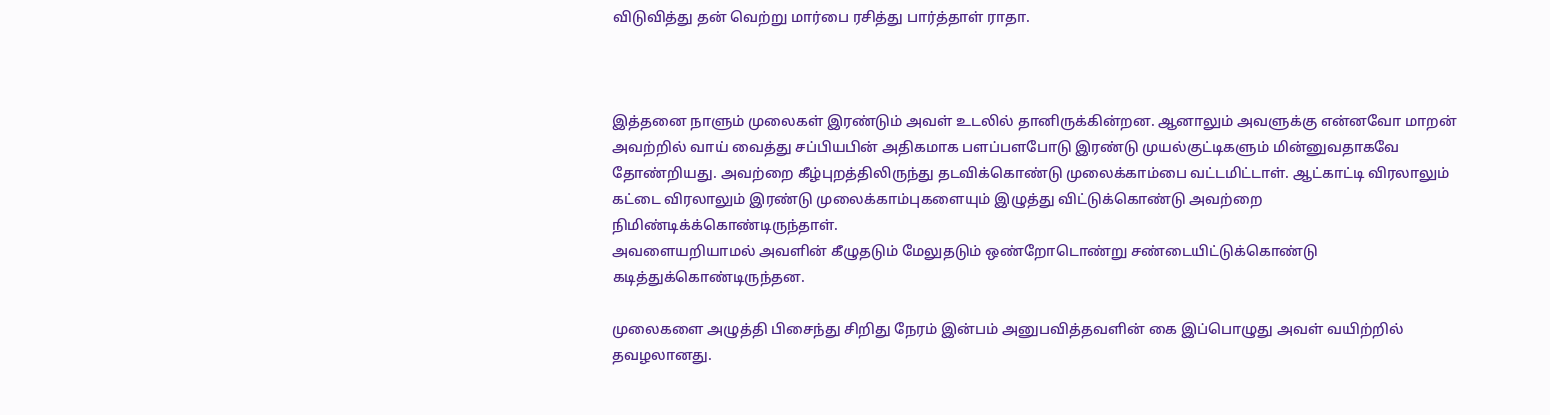விடுவித்து தன் வெற்று மார்பை ரசித்து பார்த்தாள் ராதா.



இத்தனை நாளும் முலைகள் இரண்டும் அவள் உடலில் தானிருக்கின்றன. ஆனாலும் அவளுக்கு என்னவோ மாறன் அவற்றில் வாய் வைத்து சப்பியபின் அதிகமாக பளப்பளபோடு இரண்டு முயல்குட்டிகளும் மின்னுவதாகவே தோண்றியது. அவற்றை கீழ்புறத்திலிருந்து தடவிக்கொண்டு முலைக்காம்பை வட்டமிட்டாள். ஆட்காட்டி விரலாலும் கட்டை விரலாலும் இரண்டு முலைக்காம்புகளையும் இழுத்து விட்டுக்கொண்டு அவற்றை நிமிண்டிக்க்கொண்டிருந்தாள்.
அவளையறியாமல் அவளின் கீழுதடும் மேலுதடும் ஒண்றோடொண்று சண்டையிட்டுக்கொண்டு கடித்துக்கொண்டிருந்தன.

முலைகளை அழுத்தி பிசைந்து சிறிது நேரம் இன்பம் அனுபவித்தவளின் கை இப்பொழுது அவள் வயிற்றில் தவழலானது.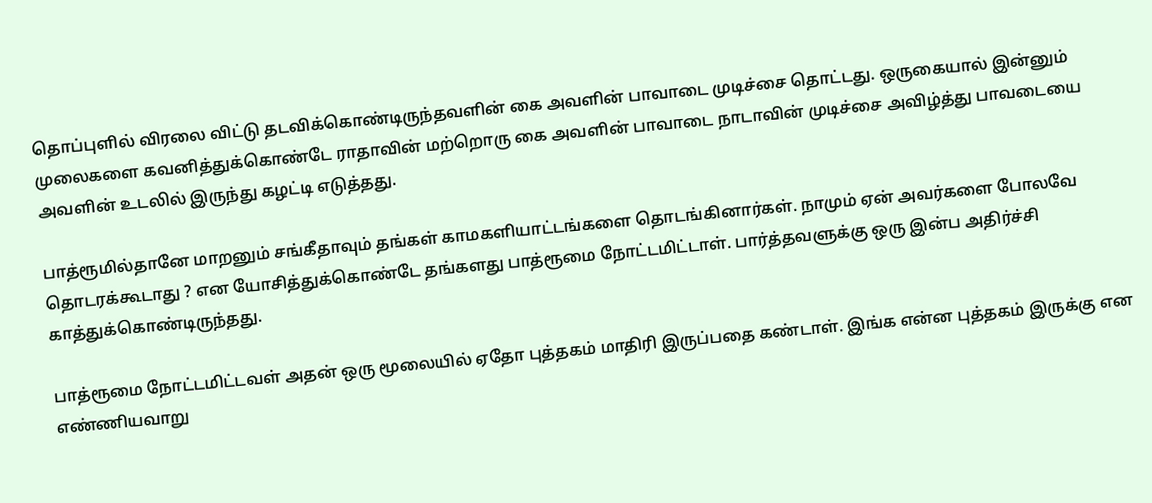தொப்புளில் விரலை விட்டு தடவிக்கொண்டிருந்தவளின் கை அவளின் பாவாடை முடிச்சை தொட்டது. ஒருகையால் இன்னும் முலைகளை கவனித்துக்கொண்டே ராதாவின் மற்றொரு கை அவளின் பாவாடை நாடாவின் முடிச்சை அவிழ்த்து பாவடையை அவளின் உடலில் இருந்து கழட்டி எடுத்தது.

பாத்ரூமில்தானே மாறனும் சங்கீதாவும் தங்கள் காமகளியாட்டங்களை தொடங்கினார்கள். நாமும் ஏன் அவர்களை போலவே தொடரக்கூடாது ? என யோசித்துக்கொண்டே தங்களது பாத்ரூமை நோட்டமிட்டாள். பார்த்தவளுக்கு ஒரு இன்ப அதிர்ச்சி காத்துக்கொண்டிருந்தது.

பாத்ரூமை நோட்டமிட்டவள் அதன் ஒரு மூலையில் ஏதோ புத்தகம் மாதிரி இருப்பதை கண்டாள். இங்க என்ன புத்தகம் இருக்கு என எண்ணியவாறு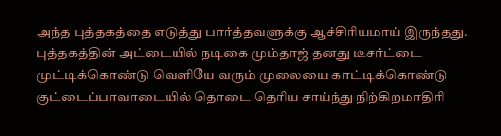அந்த புத்தகத்தை எடுத்து பார்த்தவளுக்கு ஆச்சிரியமாய் இருந்தது. புத்தகத்தின் அட்டையில் நடிகை மும்தாஜ் தனது டீசர்ட்டை முட்டிக்கொண்டு வெளியே வரும் முலையை காட்டிக்கொண்டு குட்டைப்பாவாடையில் தொடை தெரிய சாய்ந்து நிற்கிறமாதிரி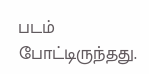படம் போட்டிருந்தது.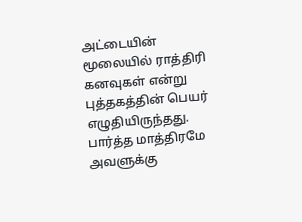அட்டையின் மூலையில் ராத்திரி கனவுகள் என்று புத்தகத்தின் பெயர் எழுதியிருந்தது. பார்த்த மாத்திரமே அவளுக்கு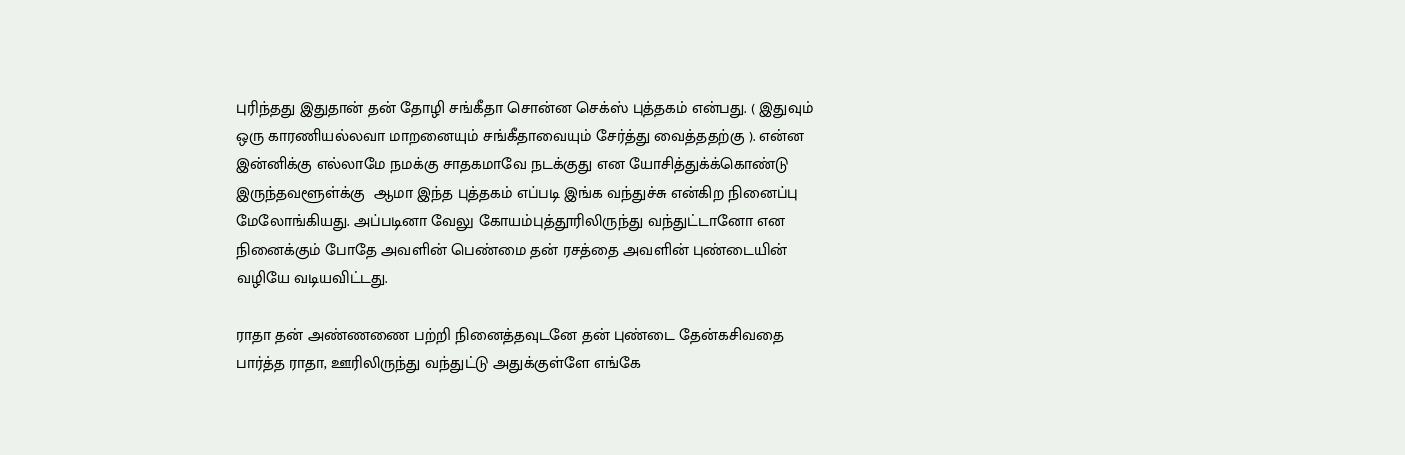புரிந்தது இதுதான் தன் தோழி சங்கீதா சொன்ன செக்ஸ் புத்தகம் என்பது. ( இதுவும் ஒரு காரணியல்லவா மாறனையும் சங்கீதாவையும் சேர்த்து வைத்ததற்கு ). என்ன இன்னிக்கு எல்லாமே நமக்கு சாதகமாவே நடக்குது என யோசித்துக்க்கொண்டு இருந்தவளூள்க்கு  ஆமா இந்த புத்தகம் எப்படி இங்க வந்துச்சு என்கிற நினைப்பு மேலோங்கியது. அப்படினா வேலு கோயம்புத்தூரிலிருந்து வந்துட்டானோ என நினைக்கும் போதே அவளின் பெண்மை தன் ரசத்தை அவளின் புண்டையின் வழியே வடியவிட்டது.

ராதா தன் அண்ணணை பற்றி நினைத்தவுடனே தன் புண்டை தேன்கசிவதை பார்த்த ராதா, ஊரிலிருந்து வந்துட்டு அதுக்குள்ளே எங்கே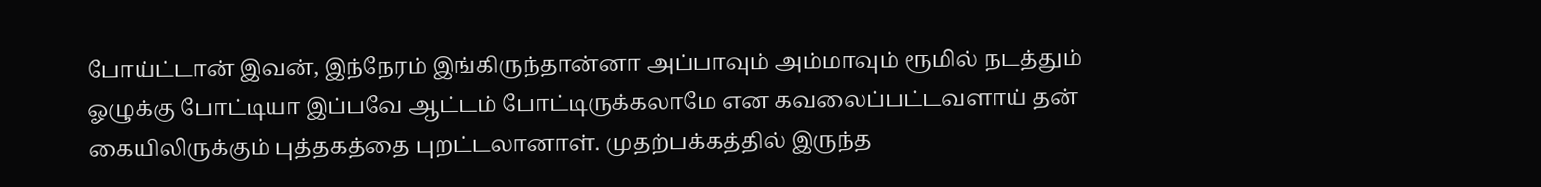போய்ட்டான் இவன், இந்நேரம் இங்கிருந்தான்னா அப்பாவும் அம்மாவும் ரூமில் நடத்தும் ஓழுக்கு போட்டியா இப்பவே ஆட்டம் போட்டிருக்கலாமே என கவலைப்பட்டவளாய் தன் கையிலிருக்கும் புத்தகத்தை புறட்டலானாள். முதற்பக்கத்தில் இருந்த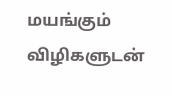மயங்கும் விழிகளுடன்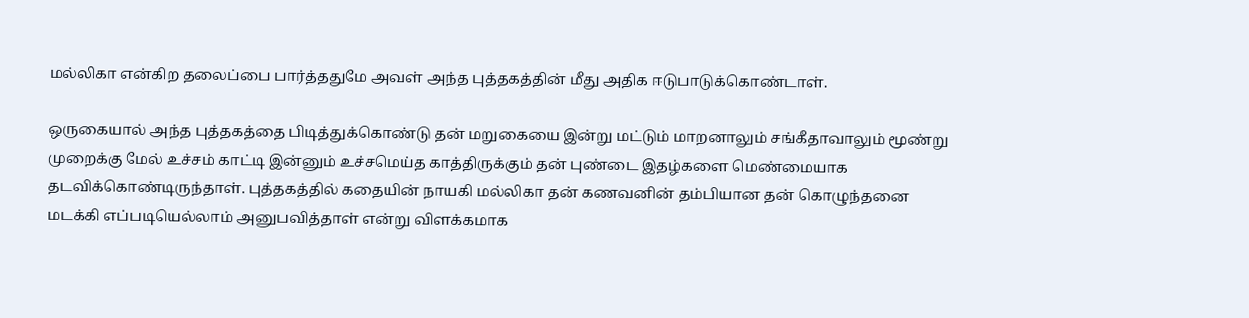மல்லிகா என்கிற தலைப்பை பார்த்ததுமே அவள் அந்த புத்தகத்தின் மீது அதிக ஈடுபாடுக்கொண்டாள்.

ஒருகையால் அந்த புத்தகத்தை பிடித்துக்கொண்டு தன் மறுகையை இன்று மட்டும் மாறனாலும் சங்கீதாவாலும் மூண்று முறைக்கு மேல் உச்சம் காட்டி இன்னும் உச்சமெய்த காத்திருக்கும் தன் புண்டை இதழ்களை மெண்மையாக தடவிக்கொண்டிருந்தாள். புத்தகத்தில் கதையின் நாயகி மல்லிகா தன் கணவனின் தம்பியான தன் கொழுந்தனை மடக்கி எப்படியெல்லாம் அனுபவித்தாள் என்று விளக்கமாக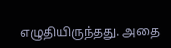எழுதியிருந்தது. அதை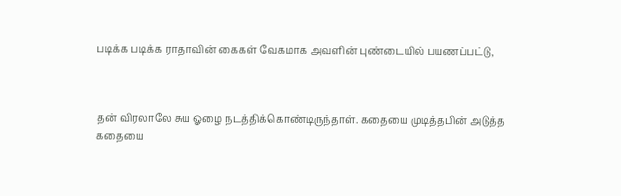படிக்க படிக்க ராதாவின் கைகள் வேகமாக அவளின் புண்டையில் பயணப்பட்டு,



தன் விரலாலே சுய ஓழை நடத்திக்கொண்டிருந்தாள். கதையை முடித்தபின் அடுத்த கதையை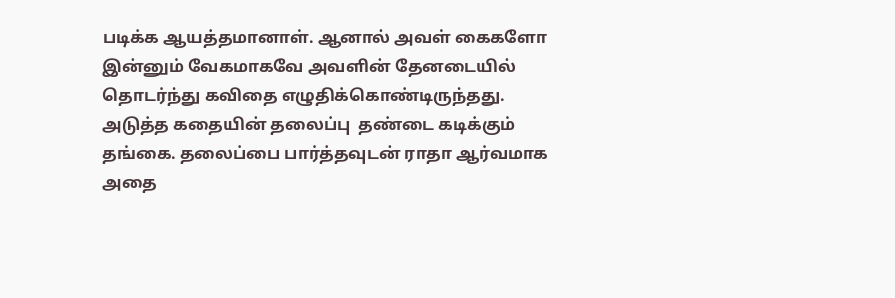படிக்க ஆயத்தமானாள். ஆனால் அவள் கைகளோ இன்னும் வேகமாகவே அவளின் தேனடையில் தொடர்ந்து கவிதை எழுதிக்கொண்டிருந்தது.
அடுத்த கதையின் தலைப்பு  தண்டை கடிக்கும் தங்கை. தலைப்பை பார்த்தவுடன் ராதா ஆர்வமாக அதை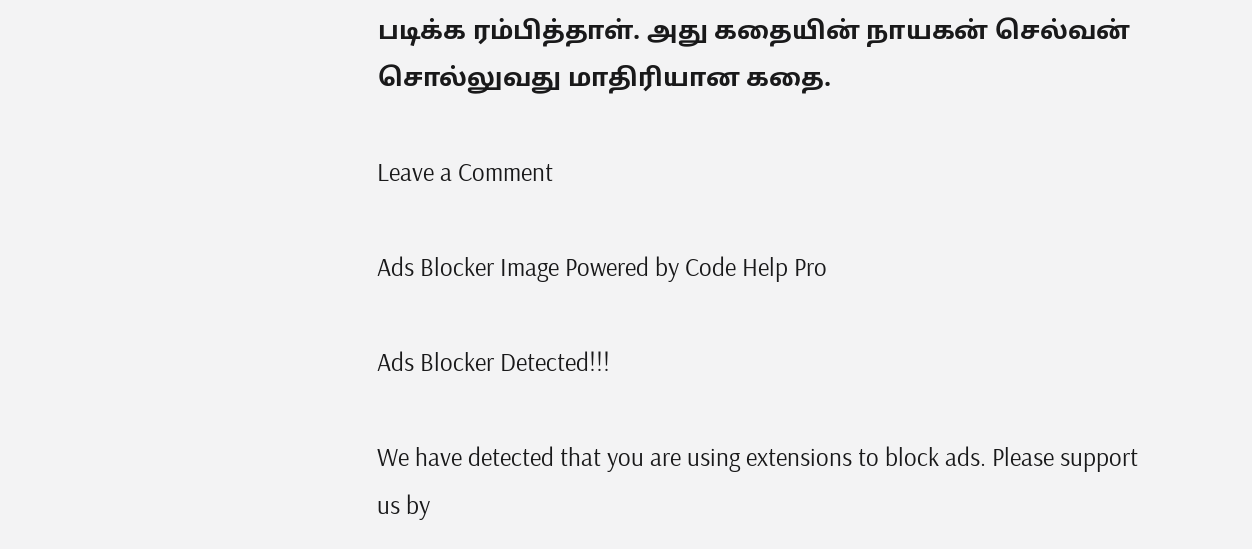படிக்க ரம்பித்தாள். அது கதையின் நாயகன் செல்வன் சொல்லுவது மாதிரியான கதை.

Leave a Comment

Ads Blocker Image Powered by Code Help Pro

Ads Blocker Detected!!!

We have detected that you are using extensions to block ads. Please support us by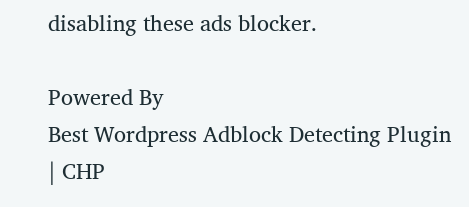disabling these ads blocker.

Powered By
Best Wordpress Adblock Detecting Plugin | CHP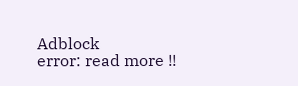Adblock
error: read more !!